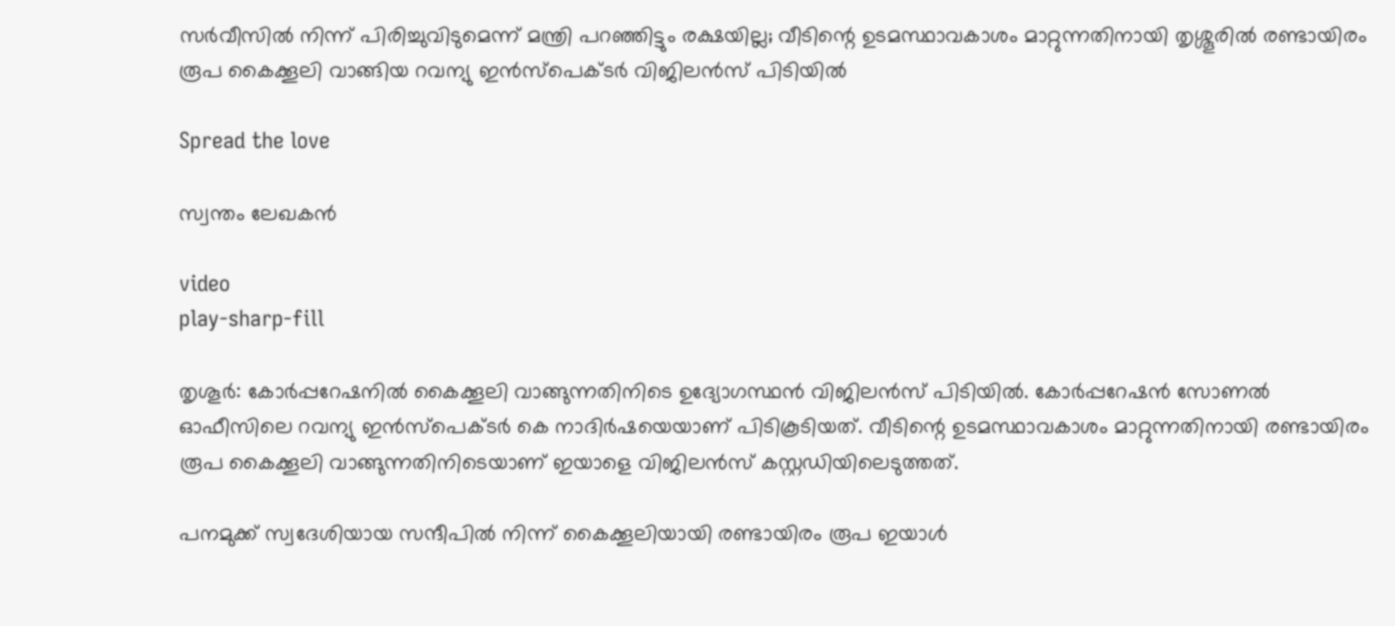സര്‍വീസില്‍ നിന്ന് പിരിച്ചുവിടുമെന്ന് മന്ത്രി പറഞ്ഞിട്ടും രക്ഷയില്ല; വീടിന്റെ ഉടമസ്ഥാവകാശം മാറ്റുന്നതിനായി തൃശ്ശൂരിൽ രണ്ടായിരം രൂപ കൈക്കൂലി വാങ്ങിയ റവന്യു ഇന്‍സ്‌പെക്ടര്‍ വിജിലൻസ് പിടിയിൽ

Spread the love

സ്വന്തം ലേഖകൻ

video
play-sharp-fill

തൃശൂര്‍: കോര്‍പ്പറേഷനില്‍ കൈക്കൂലി വാങ്ങുന്നതിനിടെ ഉദ്യോഗസ്ഥന്‍ വിജിലന്‍സ് പിടിയില്‍. കോര്‍പ്പറേഷന്‍ സോണല്‍ ഓഫീസിലെ റവന്യു ഇന്‍സ്‌പെക്ടര്‍ കെ നാദിര്‍ഷയെയാണ് പിടികൂടിയത്. വീടിന്റെ ഉടമസ്ഥാവകാശം മാറ്റുന്നതിനായി രണ്ടായിരം രൂപ കൈക്കൂലി വാങ്ങുന്നതിനിടെയാണ് ഇയാളെ വിജിലന്‍സ് കസ്റ്റഡിയിലെടുത്തത്.

പനമുക്ക് സ്വദേശിയായ സന്ദീപില്‍ നിന്ന് കൈക്കൂലിയായി രണ്ടായിരം രൂപ ഇയാള്‍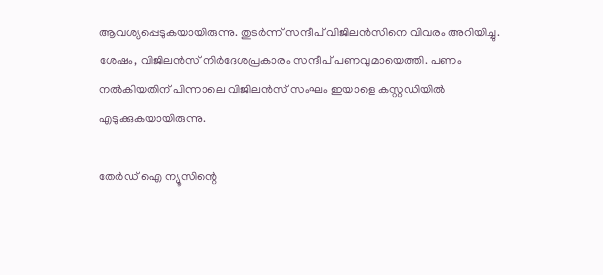ആവശ്യപ്പെടുകയായിരുന്നു. തുടര്‍ന്ന് സന്ദീപ് വിജിലന്‍സിനെ വിവരം അറിയിച്ചു. ശേഷം, വിജിലന്‍സ് നിര്‍ദേശപ്രകാരം സന്ദീപ് പണവുമായെത്തി. പണം നല്‍കിയതിന് പിന്നാലെ വിജിലന്‍സ് സംഘം ഇയാളെ കസ്റ്റഡിയില്‍ എടുക്കുകയായിരുന്നു.

തേർഡ് ഐ ന്യൂസിന്റെ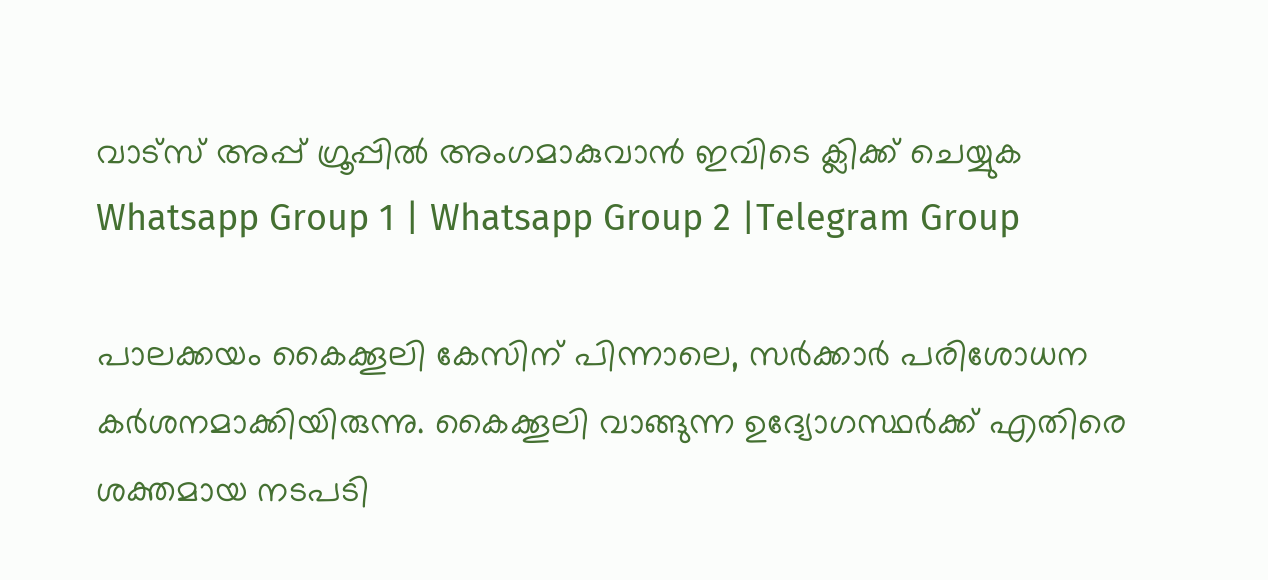വാട്സ് അപ്പ് ഗ്രൂപ്പിൽ അംഗമാകുവാൻ ഇവിടെ ക്ലിക്ക് ചെയ്യുക
Whatsapp Group 1 | Whatsapp Group 2 |Telegram Group

പാലക്കയം കൈക്കൂലി കേസിന് പിന്നാലെ, സര്‍ക്കാര്‍ പരിശോധന കര്‍ശനമാക്കിയിരുന്നു. കൈക്കൂലി വാങ്ങുന്ന ഉദ്യോഗസ്ഥര്‍ക്ക് എതിരെ ശക്തമായ നടപടി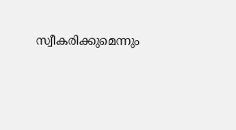സ്വീകരിക്കുമെന്നും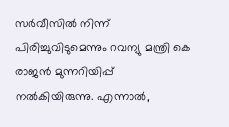സര്‍വീസില്‍ നിന്ന് പിരിച്ചുവിടുമെന്നും റവന്യു മന്ത്രി കെ രാജന്‍ മുന്നറിയിപ്പ് നല്‍കിയിരുന്നു. എന്നാല്‍,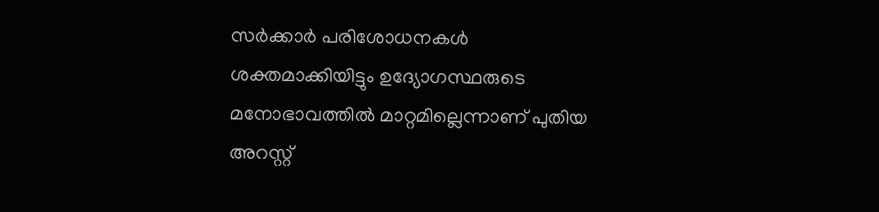സര്‍ക്കാര്‍ പരിശോധനകള്‍ ശക്തമാക്കിയിട്ടും ഉദ്യോഗസ്ഥരുടെ മനോഭാവത്തില്‍ മാറ്റമില്ലെന്നാണ് പുതിയ അറസ്റ്റ്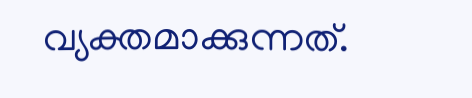വ്യക്തമാക്കുന്നത്.